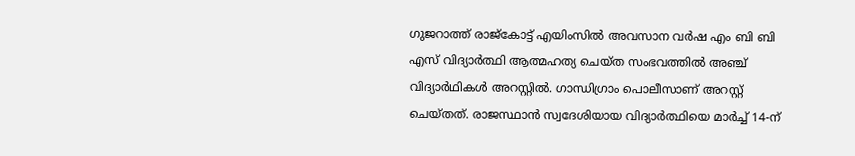ഗുജറാത്ത് രാജ്കോട്ട് എയിംസിൽ അവസാന വർഷ എം ബി ബി എസ് വിദ്യാർത്ഥി ആത്മഹത്യ ചെയ്ത സംഭവത്തിൽ അഞ്ച് വിദ്യാർഥികള്‍ അറസ്റ്റിൽ. ഗാന്ധിഗ്രാം പൊലീസാണ് അറസ്റ്റ് ചെയ്തത്. രാജസ്ഥാൻ സ്വദേശിയായ വിദ്യാർത്ഥിയെ മാർച്ച് 14-ന്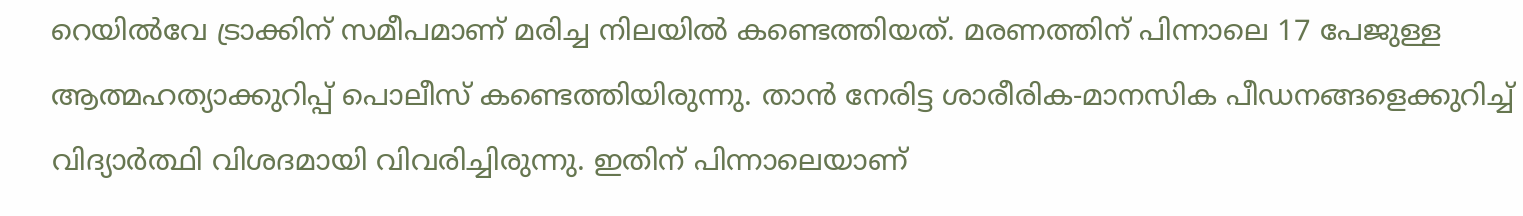റെയിൽവേ ട്രാക്കിന് സമീപമാണ് മരിച്ച നിലയിൽ കണ്ടെത്തിയത്. മരണത്തിന് പിന്നാലെ 17 പേജുള്ള ആത്മഹത്യാക്കുറിപ്പ് പൊലീസ് കണ്ടെത്തിയിരുന്നു. താൻ നേരിട്ട ശാരീരിക-മാനസിക പീഡനങ്ങളെക്കുറിച്ച് വിദ്യാർത്ഥി വിശദമായി വിവരിച്ചിരുന്നു. ഇതിന് പിന്നാലെയാണ്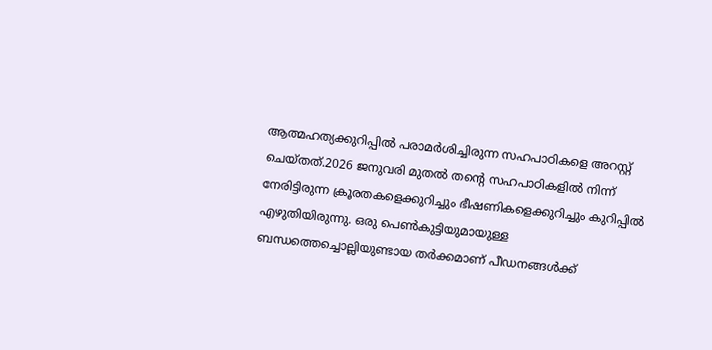ആത്മഹത്യക്കുറിപ്പിൽ പരാമർശിച്ചിരുന്ന സഹപാഠികളെ അറസ്റ്റ് ചെയ്തത്.2026 ജനുവരി മുതൽ തൻ്റെ സഹപാഠികളിൽ നിന്ന് നേരിട്ടിരുന്ന ക്രൂരതകളെക്കുറിച്ചും ഭീഷണികളെക്കുറിച്ചും കുറിപ്പിൽ എ‍ഴുതിയിരുന്നു. ഒരു പെൺകുട്ടിയുമായുള്ള ബന്ധത്തെച്ചൊല്ലിയുണ്ടായ തർക്കമാണ് പീഡനങ്ങൾക്ക്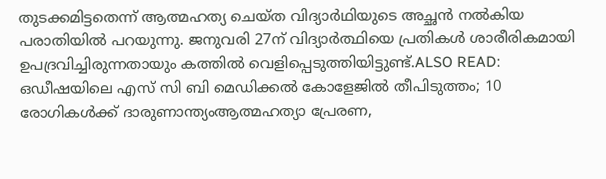തുടക്കമിട്ടതെന്ന് ആത്മഹത്യ ചെയ്ത വിദ്യാർഥിയുടെ അച്ഛൻ നൽകിയ പരാതിയിൽ പറയുന്നു. ജനുവരി 27ന് വിദ്യാർത്ഥിയെ പ്രതികൾ ശാരീരികമായി ഉപദ്രവിച്ചിരുന്നതായും കത്തിൽ വെളിപ്പെടുത്തിയിട്ടുണ്ട്.ALSO READ: ഒഡീഷയിലെ എസ് സി ബി മെഡിക്കൽ കോളേജിൽ തീപിടുത്തം; 10 രോഗികൾക്ക് ദാരുണാന്ത്യംആത്മഹത്യാ പ്രേരണ,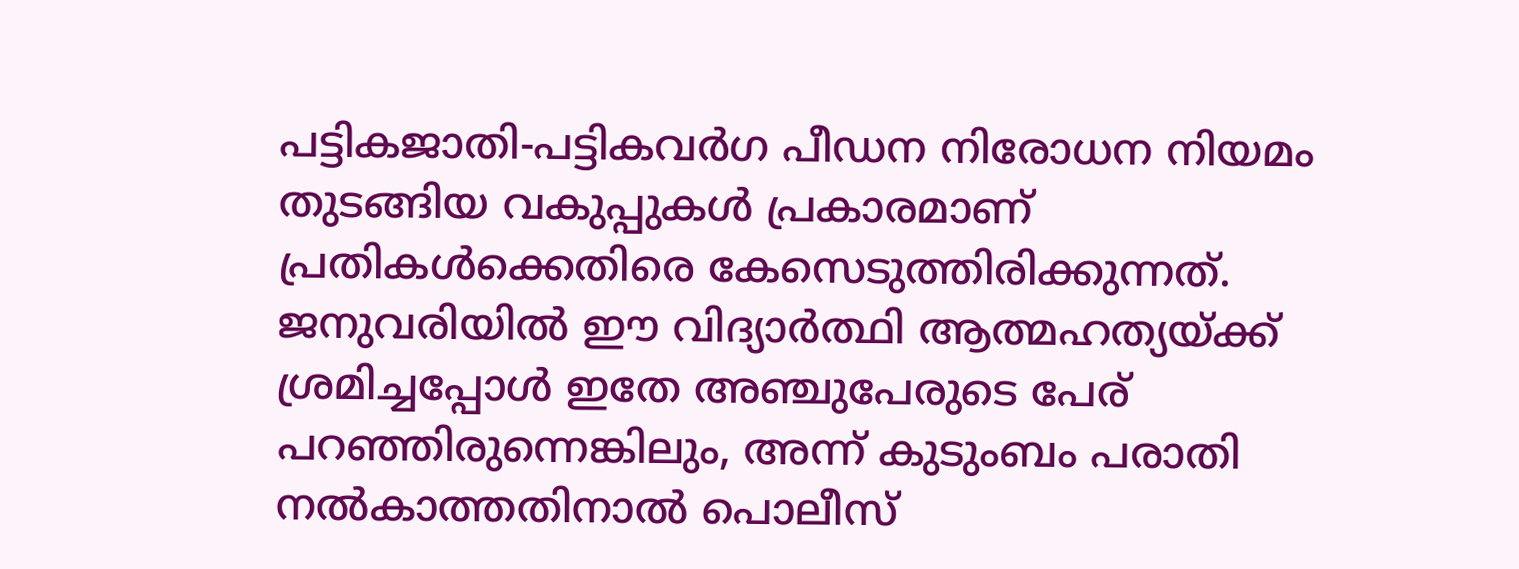പട്ടികജാതി-പട്ടികവർഗ പീഡന നിരോധന നിയമം തുടങ്ങിയ വകുപ്പുകൾ പ്രകാരമാണ് പ്രതികൾക്കെതിരെ കേസെടുത്തിരിക്കുന്നത്. ജനുവരിയിൽ ഈ വിദ്യാർത്ഥി ആത്മഹത്യയ്ക്ക് ശ്രമിച്ചപ്പോൾ ഇതേ അഞ്ചുപേരുടെ പേര് പറഞ്ഞിരുന്നെങ്കിലും, അന്ന് കുടുംബം പരാതി നൽകാത്തതിനാൽ പൊലീസ്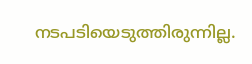നടപടിയെടുത്തിരുന്നില്ല.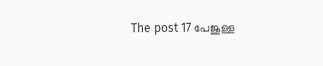The post 17 പേജുള്ള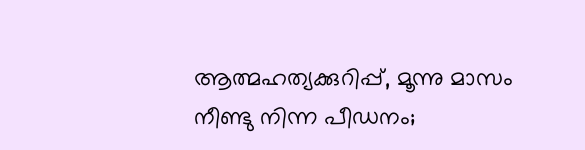ആത്മഹത്യക്കുറിപ്പ്, മൂന്നു മാസം നീണ്ടു നിന്ന പീഡനം;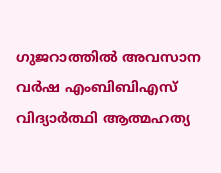ഗുജറാത്തിൽ അവസാന വർഷ എംബിബിഎസ് വിദ്യാർത്ഥി ആത്മഹത്യ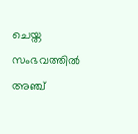ചെയ്ത സംഭവത്തിൽ അഞ്ച്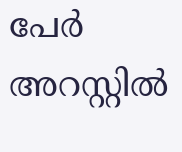പേർ അറസ്റ്റിൽ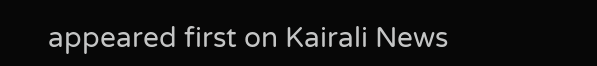appeared first on Kairali News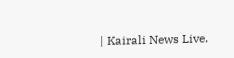| Kairali News Live.